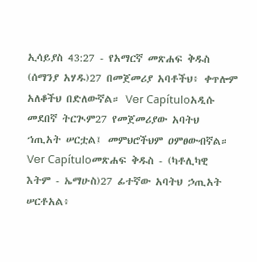ኢሳይያስ 43:27 - የአማርኛ መጽሐፍ ቅዱስ (ሰማንያ አሃዱ)27 በመጀመሪያ አባቶችህ፥ ቀጥሎም አለቆችህ በድለውኛል። Ver Capítuloአዲሱ መደበኛ ትርጒም27 የመጀመሪያው አባትህ ኀጢአት ሠርቷል፤ መምህሮችህም ዐምፀውብኛል። Ver Capítuloመጽሐፍ ቅዱስ - (ካቶሊካዊ እትም - ኤማሁስ)27 ፊተኛው አባትህ ኃጢአት ሠርቶአል፥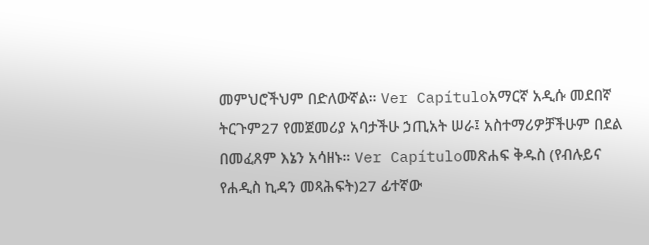መምህሮችህም በድለውኛል። Ver Capítuloአማርኛ አዲሱ መደበኛ ትርጉም27 የመጀመሪያ አባታችሁ ኃጢአት ሠራ፤ አስተማሪዎቻችሁም በደል በመፈጸም እኔን አሳዘኑ። Ver Capítuloመጽሐፍ ቅዱስ (የብሉይና የሐዲስ ኪዳን መጻሕፍት)27 ፊተኛው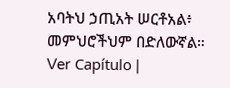አባትህ ኃጢአት ሠርቶአል፥ መምህሮችህም በድለውኛል። Ver Capítulo |